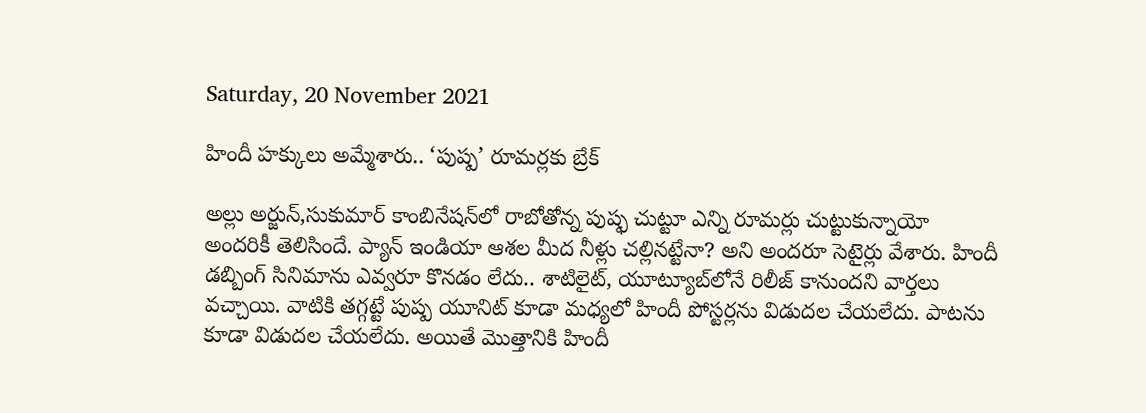Saturday, 20 November 2021

హిందీ హక్కులు అమ్మేశారు.. ‘పుష్ప’ రూమర్లకు బ్రేక్

అల్లు అర్జున్,సుకుమార్ కాంబినేషన్‌లో రాబోతోన్న పుష్ఫ చుట్టూ ఎన్ని రూమర్లు చుట్టుకున్నాయో అందరికీ తెలిసిందే. ప్యాన్ ఇండియా ఆశల మీద నీళ్లు చల్లినట్టేనా? అని అందరూ సెటైర్లు వేశారు. హిందీ డబ్బింగ్ సినిమాను ఎవ్వరూ కొనడం లేదు.. శాటిలైట్, యూట్యూబ్‌లోనే రిలీజ్ కానుందని వార్తలు వచ్చాయి. వాటికి తగ్గట్టే పుష్ప యూనిట్ కూడా మధ్యలో హిందీ పోస్టర్లను విడుదల చేయలేదు. పాటను కూడా విడుదల చేయలేదు. అయితే మొత్తానికి హిందీ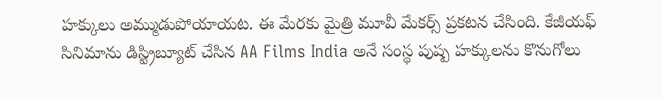హక్కులు అమ్ముడుపోయాయట. ఈ మేరకు మైత్రి మూవీ మేకర్స్ ప్రకటన చేసింది. కేజీయఫ్ సినిమాను డిస్ట్రిబ్యూట్ చేసిన AA Films India అనే సంస్థ పుష్ప హక్కులను కొనుగోలు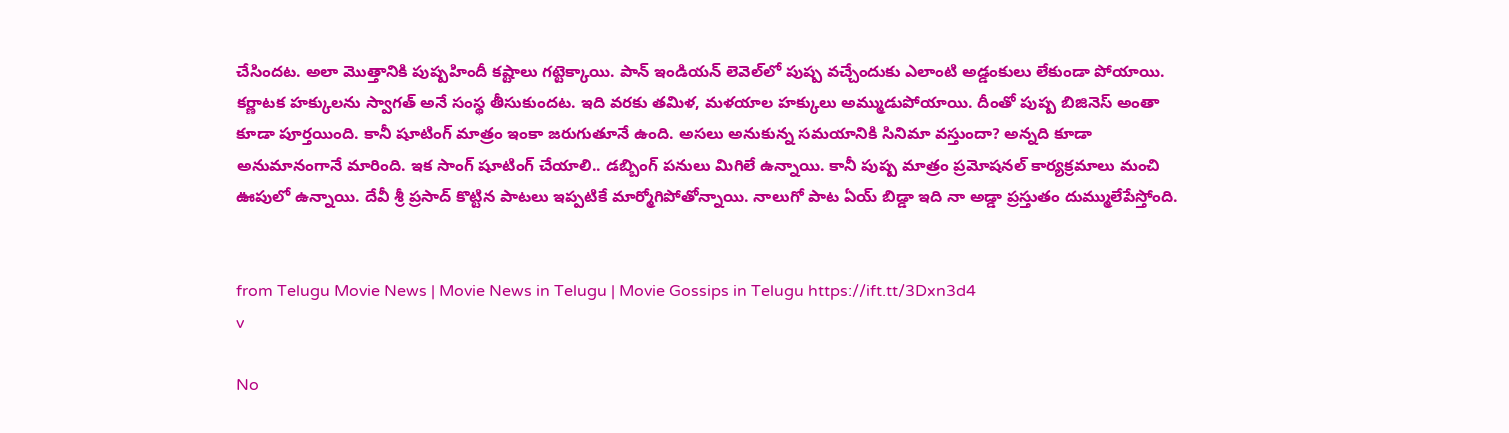చేసిందట. అలా మొత్తానికి పుష్పహిందీ కష్టాలు గట్టెక్కాయి. పాన్ ఇండియన్ లెవెల్‌లో పుష్ప వచ్చేందుకు ఎలాంటి అడ్డంకులు లేకుండా పోయాయి. కర్ణాటక హక్కులను స్వాగత్ అనే సంస్థ తీసుకుందట. ఇది వరకు తమిళ, మళయాల హక్కులు అమ్ముడుపోయాయి. దీంతో పుష్ప బిజినెస్ అంతా కూడా పూర్తయింది. కానీ షూటింగ్ మాత్రం ఇంకా జరుగుతూనే ఉంది. అసలు అనుకున్న సమయానికి సినిమా వస్తుందా? అన్నది కూడా అనుమానంగానే మారింది. ఇక సాంగ్ షూటింగ్ చేయాలి.. డబ్బింగ్ పనులు మిగిలే ఉన్నాయి. కానీ పుష్ప మాత్రం ప్రమోషనల్ కార్యక్రమాలు మంచి ఊపులో ఉన్నాయి. దేవీ శ్రీ ప్రసాద్ కొట్టిన పాటలు ఇప్పటికే మార్మోగిపోతోన్నాయి. నాలుగో పాట ఏయ్ బిడ్డా ఇది నా అడ్డా ప్రస్తుతం దుమ్ములేపేస్తోంది.


from Telugu Movie News | Movie News in Telugu | Movie Gossips in Telugu https://ift.tt/3Dxn3d4
v

No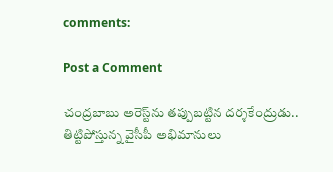comments:

Post a Comment

చంద్రబాబు అరెస్ట్‌ను తప్పుబట్టిన దర్శకేంద్రుడు.. తిట్టిపోస్తున్న వైసీపీ అభిమానులు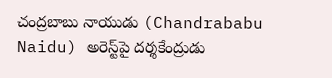చంద్రబాబు నాయుడు (Chandrababu Naidu) అరెస్ట్‌పై దర్శకేంద్రుడు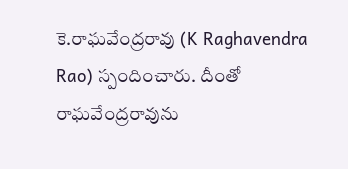కె.రాఘవేంద్రరావు (K Raghavendra Rao) స్పందించారు. దీంతో రాఘవేంద్రరావును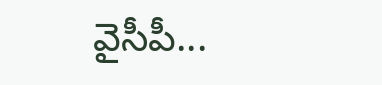వైసీపీ...